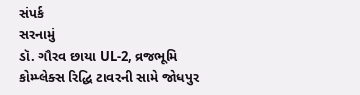સંપર્ક
સરનામું
ડૉ. ગૌરવ છાયા UL-2, વ્રજભૂમિ કોમ્પ્લેક્સ રિદ્ધિ ટાવરની સામે જોધપુર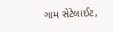ગામ સેટેલાઈટ,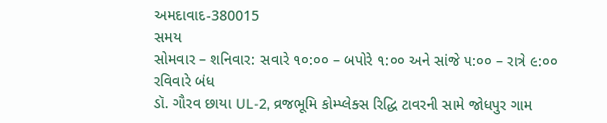અમદાવાદ-380015
સમય
સોમવાર – શનિવાર: સવારે ૧૦:૦૦ – બપોરે ૧:૦૦ અને સાંજે ૫:૦૦ – રાત્રે ૯:૦૦
રવિવારે બંધ
ડૉ. ગૌરવ છાયા UL-2, વ્રજભૂમિ કોમ્પ્લેક્સ રિદ્ધિ ટાવરની સામે જોધપુર ગામ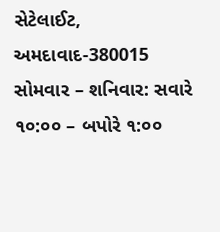સેટેલાઈટ, અમદાવાદ-380015
સોમવાર – શનિવાર: સવારે ૧૦:૦૦ – બપોરે ૧:૦૦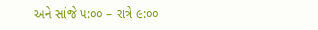અને સાંજે ૫:૦૦ – રાત્રે ૯:૦૦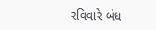રવિવારે બંધ